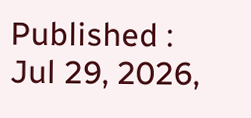Published : Jul 29, 2026,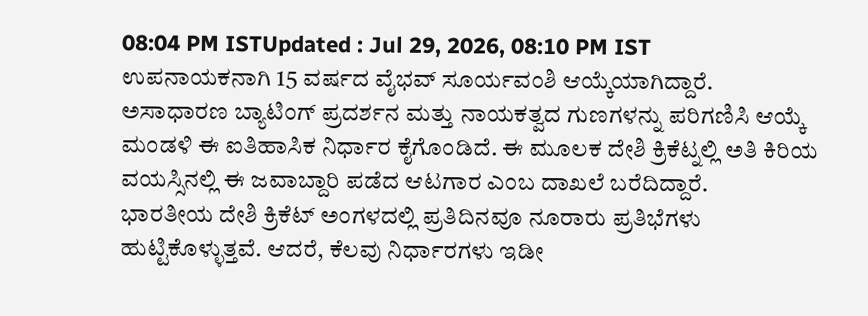08:04 PM ISTUpdated : Jul 29, 2026, 08:10 PM IST
ಉಪನಾಯಕನಾಗಿ 15 ವರ್ಷದ ವೈಭವ್ ಸೂರ್ಯವಂಶಿ ಆಯ್ಕೆಯಾಗಿದ್ದಾರೆ. ಅಸಾಧಾರಣ ಬ್ಯಾಟಿಂಗ್ ಪ್ರದರ್ಶನ ಮತ್ತು ನಾಯಕತ್ವದ ಗುಣಗಳನ್ನು ಪರಿಗಣಿಸಿ ಆಯ್ಕೆ ಮಂಡಳಿ ಈ ಐತಿಹಾಸಿಕ ನಿರ್ಧಾರ ಕೈಗೊಂಡಿದೆ. ಈ ಮೂಲಕ ದೇಶಿ ಕ್ರಿಕೆಟ್ನಲ್ಲಿ ಅತಿ ಕಿರಿಯ ವಯಸ್ಸಿನಲ್ಲಿ ಈ ಜವಾಬ್ದಾರಿ ಪಡೆದ ಆಟಗಾರ ಎಂಬ ದಾಖಲೆ ಬರೆದಿದ್ದಾರೆ.
ಭಾರತೀಯ ದೇಶಿ ಕ್ರಿಕೆಟ್ ಅಂಗಳದಲ್ಲಿ ಪ್ರತಿದಿನವೂ ನೂರಾರು ಪ್ರತಿಭೆಗಳು ಹುಟ್ಟಿಕೊಳ್ಳುತ್ತವೆ. ಆದರೆ, ಕೆಲವು ನಿರ್ಧಾರಗಳು ಇಡೀ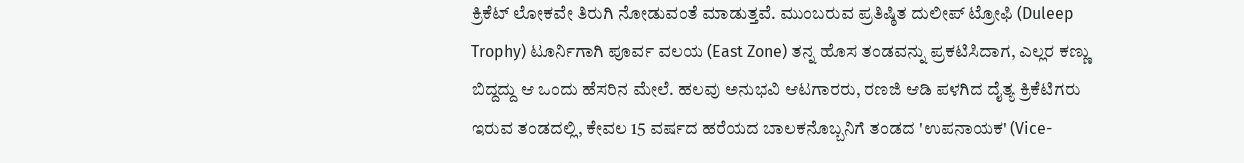ಕ್ರಿಕೆಟ್ ಲೋಕವೇ ತಿರುಗಿ ನೋಡುವಂತೆ ಮಾಡುತ್ತವೆ. ಮುಂಬರುವ ಪ್ರತಿಷ್ಠಿತ ದುಲೀಪ್ ಟ್ರೋಫಿ (Duleep Trophy) ಟೂರ್ನಿಗಾಗಿ ಪೂರ್ವ ವಲಯ (East Zone) ತನ್ನ ಹೊಸ ತಂಡವನ್ನು ಪ್ರಕಟಿಸಿದಾಗ, ಎಲ್ಲರ ಕಣ್ಣು ಬಿದ್ದದ್ದು ಆ ಒಂದು ಹೆಸರಿನ ಮೇಲೆ. ಹಲವು ಅನುಭವಿ ಆಟಗಾರರು, ರಣಜಿ ಆಡಿ ಪಳಗಿದ ದೈತ್ಯ ಕ್ರಿಕೆಟಿಗರು ಇರುವ ತಂಡದಲ್ಲಿ, ಕೇವಲ 15 ವರ್ಷದ ಹರೆಯದ ಬಾಲಕನೊಬ್ಬನಿಗೆ ತಂಡದ 'ಉಪನಾಯಕ' (Vice-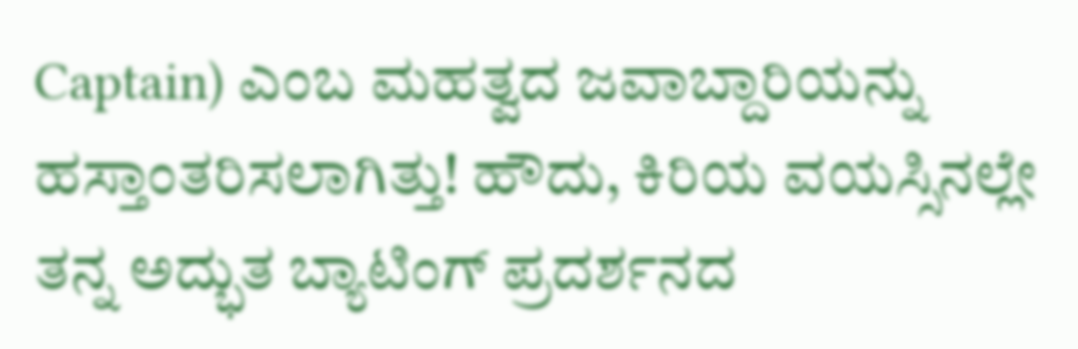Captain) ಎಂಬ ಮಹತ್ವದ ಜವಾಬ್ದಾರಿಯನ್ನು ಹಸ್ತಾಂತರಿಸಲಾಗಿತ್ತು! ಹೌದು, ಕಿರಿಯ ವಯಸ್ಸಿನಲ್ಲೇ ತನ್ನ ಅದ್ಭುತ ಬ್ಯಾಟಿಂಗ್ ಪ್ರದರ್ಶನದ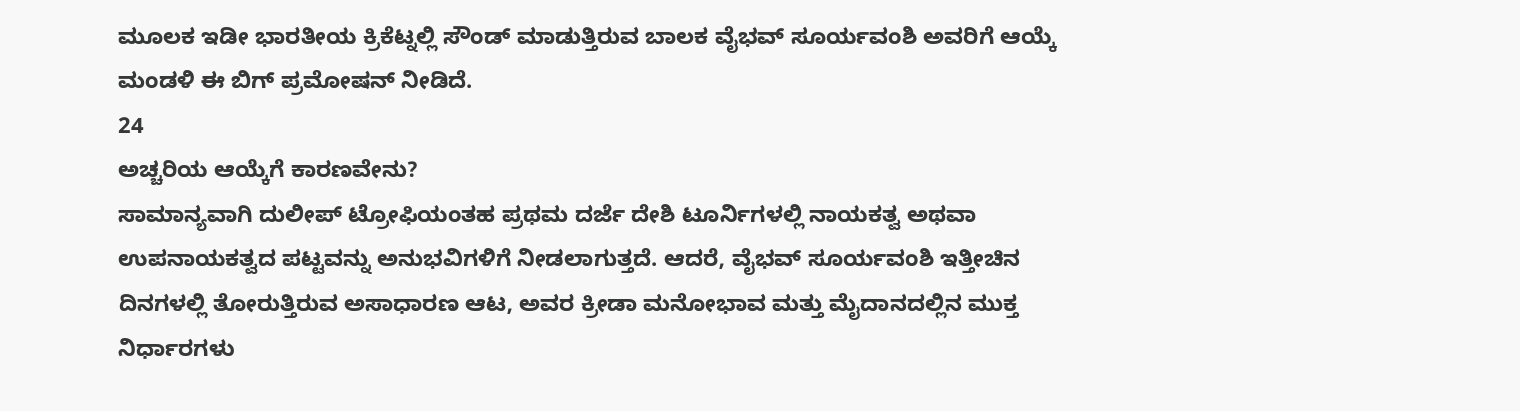ಮೂಲಕ ಇಡೀ ಭಾರತೀಯ ಕ್ರಿಕೆಟ್ನಲ್ಲಿ ಸೌಂಡ್ ಮಾಡುತ್ತಿರುವ ಬಾಲಕ ವೈಭವ್ ಸೂರ್ಯವಂಶಿ ಅವರಿಗೆ ಆಯ್ಕೆ ಮಂಡಳಿ ಈ ಬಿಗ್ ಪ್ರಮೋಷನ್ ನೀಡಿದೆ.
24
ಅಚ್ಚರಿಯ ಆಯ್ಕೆಗೆ ಕಾರಣವೇನು?
ಸಾಮಾನ್ಯವಾಗಿ ದುಲೀಪ್ ಟ್ರೋಫಿಯಂತಹ ಪ್ರಥಮ ದರ್ಜೆ ದೇಶಿ ಟೂರ್ನಿಗಳಲ್ಲಿ ನಾಯಕತ್ವ ಅಥವಾ ಉಪನಾಯಕತ್ವದ ಪಟ್ಟವನ್ನು ಅನುಭವಿಗಳಿಗೆ ನೀಡಲಾಗುತ್ತದೆ. ಆದರೆ, ವೈಭವ್ ಸೂರ್ಯವಂಶಿ ಇತ್ತೀಚಿನ ದಿನಗಳಲ್ಲಿ ತೋರುತ್ತಿರುವ ಅಸಾಧಾರಣ ಆಟ, ಅವರ ಕ್ರೀಡಾ ಮನೋಭಾವ ಮತ್ತು ಮೈದಾನದಲ್ಲಿನ ಮುಕ್ತ ನಿರ್ಧಾರಗಳು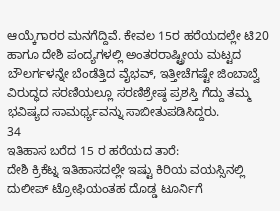ಆಯ್ಕೆಗಾರರ ಮನಗೆದ್ದಿವೆ. ಕೇವಲ 15ರ ಹರೆಯದಲ್ಲೇ ಟಿ20 ಹಾಗೂ ದೇಶಿ ಪಂದ್ಯಗಳಲ್ಲಿ ಅಂತರರಾಷ್ಟ್ರೀಯ ಮಟ್ಟದ ಬೌಲರ್ಗಳನ್ನೇ ಬೆಂಡೆತ್ತಿದ ವೈಭವ್, ಇತ್ತೀಚೆಗಷ್ಟೇ ಜಿಂಬಾಬ್ವೆ ವಿರುದ್ಧದ ಸರಣಿಯಲ್ಲೂ ಸರಣಿಶ್ರೇಷ್ಠ ಪ್ರಶಸ್ತಿ ಗೆದ್ದು ತಮ್ಮ ಭವಿಷ್ಯದ ಸಾಮರ್ಥ್ಯವನ್ನು ಸಾಬೀತುಪಡಿಸಿದ್ದರು.
34
ಇತಿಹಾಸ ಬರೆದ 15 ರ ಹರೆಯದ ತಾರೆ:
ದೇಶಿ ಕ್ರಿಕೆಟ್ನ ಇತಿಹಾಸದಲ್ಲೇ ಇಷ್ಟು ಕಿರಿಯ ವಯಸ್ಸಿನಲ್ಲಿ ದುಲೀಪ್ ಟ್ರೋಫಿಯಂತಹ ದೊಡ್ಡ ಟೂರ್ನಿಗೆ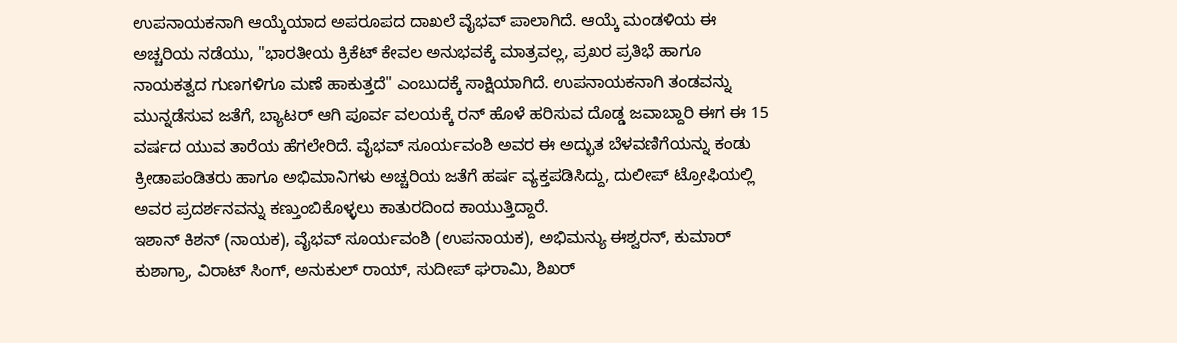ಉಪನಾಯಕನಾಗಿ ಆಯ್ಕೆಯಾದ ಅಪರೂಪದ ದಾಖಲೆ ವೈಭವ್ ಪಾಲಾಗಿದೆ. ಆಯ್ಕೆ ಮಂಡಳಿಯ ಈ ಅಚ್ಚರಿಯ ನಡೆಯು, "ಭಾರತೀಯ ಕ್ರಿಕೆಟ್ ಕೇವಲ ಅನುಭವಕ್ಕೆ ಮಾತ್ರವಲ್ಲ, ಪ್ರಖರ ಪ್ರತಿಭೆ ಹಾಗೂ ನಾಯಕತ್ವದ ಗುಣಗಳಿಗೂ ಮಣೆ ಹಾಕುತ್ತದೆ" ಎಂಬುದಕ್ಕೆ ಸಾಕ್ಷಿಯಾಗಿದೆ. ಉಪನಾಯಕನಾಗಿ ತಂಡವನ್ನು ಮುನ್ನಡೆಸುವ ಜತೆಗೆ, ಬ್ಯಾಟರ್ ಆಗಿ ಪೂರ್ವ ವಲಯಕ್ಕೆ ರನ್ ಹೊಳೆ ಹರಿಸುವ ದೊಡ್ಡ ಜವಾಬ್ದಾರಿ ಈಗ ಈ 15 ವರ್ಷದ ಯುವ ತಾರೆಯ ಹೆಗಲೇರಿದೆ. ವೈಭವ್ ಸೂರ್ಯವಂಶಿ ಅವರ ಈ ಅದ್ಭುತ ಬೆಳವಣಿಗೆಯನ್ನು ಕಂಡು ಕ್ರೀಡಾಪಂಡಿತರು ಹಾಗೂ ಅಭಿಮಾನಿಗಳು ಅಚ್ಚರಿಯ ಜತೆಗೆ ಹರ್ಷ ವ್ಯಕ್ತಪಡಿಸಿದ್ದು, ದುಲೀಪ್ ಟ್ರೋಫಿಯಲ್ಲಿ ಅವರ ಪ್ರದರ್ಶನವನ್ನು ಕಣ್ತುಂಬಿಕೊಳ್ಳಲು ಕಾತುರದಿಂದ ಕಾಯುತ್ತಿದ್ದಾರೆ.
ಇಶಾನ್ ಕಿಶನ್ (ನಾಯಕ), ವೈಭವ್ ಸೂರ್ಯವಂಶಿ (ಉಪನಾಯಕ), ಅಭಿಮನ್ಯು ಈಶ್ವರನ್, ಕುಮಾರ್ ಕುಶಾಗ್ರಾ, ವಿರಾಟ್ ಸಿಂಗ್, ಅನುಕುಲ್ ರಾಯ್, ಸುದೀಪ್ ಘರಾಮಿ, ಶಿಖರ್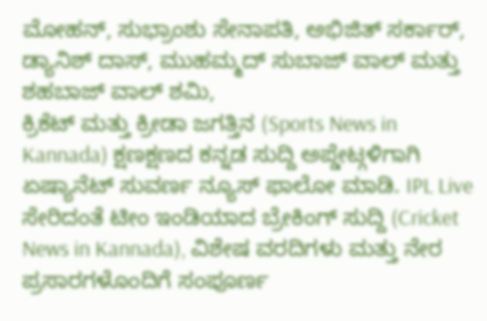ಮೋಹನ್, ಸುಭ್ರಾಂಶು ಸೇನಾಪತಿ, ಅಭಿಜಿತ್ ಸರ್ಕಾರ್, ಡ್ಯಾನಿಶ್ ದಾಸ್, ಮುಹಮ್ಮದ್ ಸುಬಾಜ್ ವಾಲ್ ಮತ್ತು ಶಹಬಾಜ್ ವಾಲ್ ಶಮಿ,
ಕ್ರಿಕೆಟ್ ಮತ್ತು ಕ್ರೀಡಾ ಜಗತ್ತಿನ (Sports News in Kannada) ಕ್ಷಣಕ್ಷಣದ ಕನ್ನಡ ಸುದ್ದಿ ಅಪ್ಡೇಟ್ಗಳಿಗಾಗಿ ಏಷ್ಯಾನೆಟ್ ಸುವರ್ಣ ನ್ಯೂಸ್ ಫಾಲೋ ಮಾಡಿ. IPL Live ಸೇರಿದಂತೆ ಟೀಂ ಇಂಡಿಯಾದ ಬ್ರೇಕಿಂಗ್ ಸುದ್ದಿ (Cricket News in Kannada), ವಿಶೇಷ ವರದಿಗಳು ಮತ್ತು ನೇರ ಪ್ರಸಾರಗಳೊಂದಿಗೆ ಸಂಪೂರ್ಣ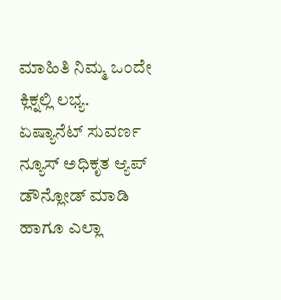ಮಾಹಿತಿ ನಿಮ್ಮ ಒಂದೇ ಕ್ಲಿಕ್ನಲ್ಲಿ ಲಭ್ಯ. ಏಷ್ಯಾನೆಟ್ ಸುವರ್ಣ ನ್ಯೂಸ್ ಅಧಿಕೃತ ಆ್ಯಪ್ ಡೌನ್ಲೋಡ್ ಮಾಡಿ ಹಾಗೂ ಎಲ್ಲಾ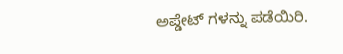ಅಪ್ಡೇಟ್ ಗಳನ್ನು ಪಡೆಯಿರಿ.